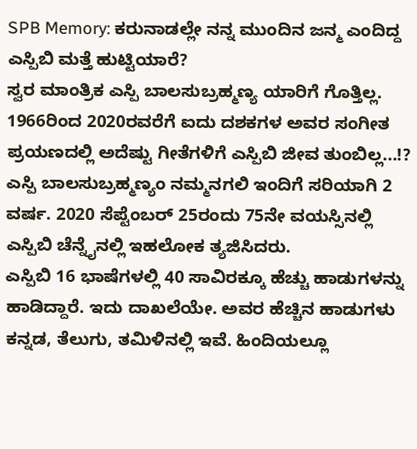SPB Memory: ಕರುನಾಡಲ್ಲೇ ನನ್ನ ಮುಂದಿನ ಜನ್ಮ ಎಂದಿದ್ದ ಎಸ್ಪಿಬಿ ಮತ್ತೆ ಹುಟ್ಟಿಯಾರೆ?
ಸ್ವರ ಮಾಂತ್ರಿಕ ಎಸ್ಪಿ ಬಾಲಸುಬ್ರಹ್ಮಣ್ಯ ಯಾರಿಗೆ ಗೊತ್ತಿಲ್ಲ. 1966ರಿಂದ 2020ರವರೆಗೆ ಐದು ದಶಕಗಳ ಅವರ ಸಂಗೀತ ಪ್ರಯಣದಲ್ಲಿ ಅದೆಷ್ಟು ಗೀತೆಗಳಿಗೆ ಎಸ್ಪಿಬಿ ಜೀವ ತುಂಬಿಲ್ಲ...!? ಎಸ್ಪಿ ಬಾಲಸುಬ್ರಹ್ಮಣ್ಯಂ ನಮ್ಮನಗಲಿ ಇಂದಿಗೆ ಸರಿಯಾಗಿ 2 ವರ್ಷ. 2020 ಸೆಪ್ಟೆಂಬರ್ 25ರಂದು 75ನೇ ವಯಸ್ಸಿನಲ್ಲಿ ಎಸ್ಪಿಬಿ ಚೆನ್ನೈನಲ್ಲಿ ಇಹಲೋಕ ತ್ಯಜಿಸಿದರು.
ಎಸ್ಪಿಬಿ 16 ಭಾಷೆಗಳಲ್ಲಿ 40 ಸಾವಿರಕ್ಕೂ ಹೆಚ್ಚು ಹಾಡುಗಳನ್ನು ಹಾಡಿದ್ದಾರೆ. ಇದು ದಾಖಲೆಯೇ. ಅವರ ಹೆಚ್ಚಿನ ಹಾಡುಗಳು ಕನ್ನಡ, ತೆಲುಗು, ತಮಿಳಿನಲ್ಲಿ ಇವೆ. ಹಿಂದಿಯಲ್ಲೂ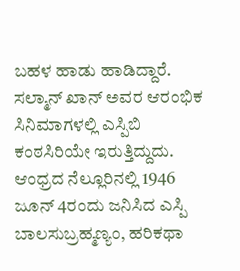ಬಹಳ ಹಾಡು ಹಾಡಿದ್ದಾರೆ. ಸಲ್ಮಾನ್ ಖಾನ್ ಅವರ ಆರಂಭಿಕ ಸಿನಿಮಾಗಳಲ್ಲಿ ಎಸ್ಪಿಬಿ ಕಂಠಸಿರಿಯೇ ಇರುತ್ತಿದ್ದುದು.
ಆಂಧ್ರದ ನೆಲ್ಲೂರಿನಲ್ಲಿ 1946 ಜೂನ್ 4ರಂದು ಜನಿಸಿದ ಎಸ್ಪಿ ಬಾಲಸುಬ್ರಹ್ಮಣ್ಯಂ, ಹರಿಕಥಾ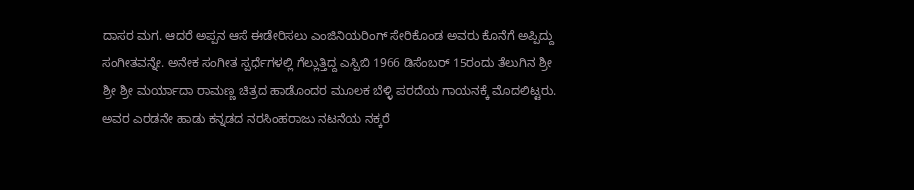ದಾಸರ ಮಗ. ಆದರೆ ಅಪ್ಪನ ಆಸೆ ಈಡೇರಿಸಲು ಎಂಜಿನಿಯರಿಂಗ್ ಸೇರಿಕೊಂಡ ಅವರು ಕೊನೆಗೆ ಅಪ್ಪಿದ್ದು ಸಂಗೀತವನ್ನೇ. ಅನೇಕ ಸಂಗೀತ ಸ್ಪರ್ಧೆಗಳಲ್ಲಿ ಗೆಲ್ಲುತ್ತಿದ್ದ ಎಸ್ಪಿಬಿ 1966 ಡಿಸೆಂಬರ್ 15ರಂದು ತೆಲುಗಿನ ಶ್ರೀ ಶ್ರೀ ಶ್ರೀ ಮರ್ಯಾದಾ ರಾಮಣ್ಣ ಚಿತ್ರದ ಹಾಡೊಂದರ ಮೂಲಕ ಬೆಳ್ಳಿ ಪರದೆಯ ಗಾಯನಕ್ಕೆ ಮೊದಲಿಟ್ಟರು. ಅವರ ಎರಡನೇ ಹಾಡು ಕನ್ನಡದ ನರಸಿಂಹರಾಜು ನಟನೆಯ ನಕ್ಕರೆ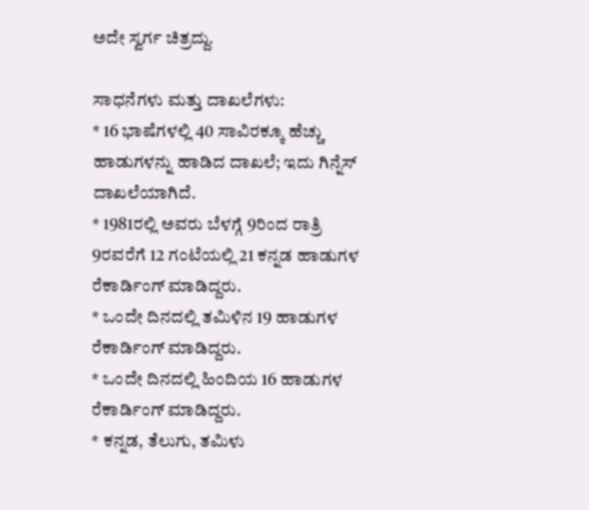ಅದೇ ಸ್ವರ್ಗ ಚಿತ್ರದ್ದು.

ಸಾಧನೆಗಳು ಮತ್ತು ದಾಖಲೆಗಳು:
* 16 ಭಾಷೆಗಳಲ್ಲಿ 40 ಸಾವಿರಕ್ಕೂ ಹೆಚ್ಚು ಹಾಡುಗಳನ್ನು ಹಾಡಿದ ದಾಖಲೆ; ಇದು ಗಿನ್ನೆಸ್ ದಾಖಲೆಯಾಗಿದೆ.
* 1981ರಲ್ಲಿ ಅವರು ಬೆಳಗ್ಗೆ 9ರಿಂದ ರಾತ್ರಿ 9ರವರೆಗೆ 12 ಗಂಟೆಯಲ್ಲಿ 21 ಕನ್ನಡ ಹಾಡುಗಳ ರೆಕಾರ್ಡಿಂಗ್ ಮಾಡಿದ್ದರು.
* ಒಂದೇ ದಿನದಲ್ಲಿ ತಮಿಳಿನ 19 ಹಾಡುಗಳ ರೆಕಾರ್ಡಿಂಗ್ ಮಾಡಿದ್ದರು.
* ಒಂದೇ ದಿನದಲ್ಲಿ ಹಿಂದಿಯ 16 ಹಾಡುಗಳ ರೆಕಾರ್ಡಿಂಗ್ ಮಾಡಿದ್ದರು.
* ಕನ್ನಡ, ತೆಲುಗು, ತಮಿಳು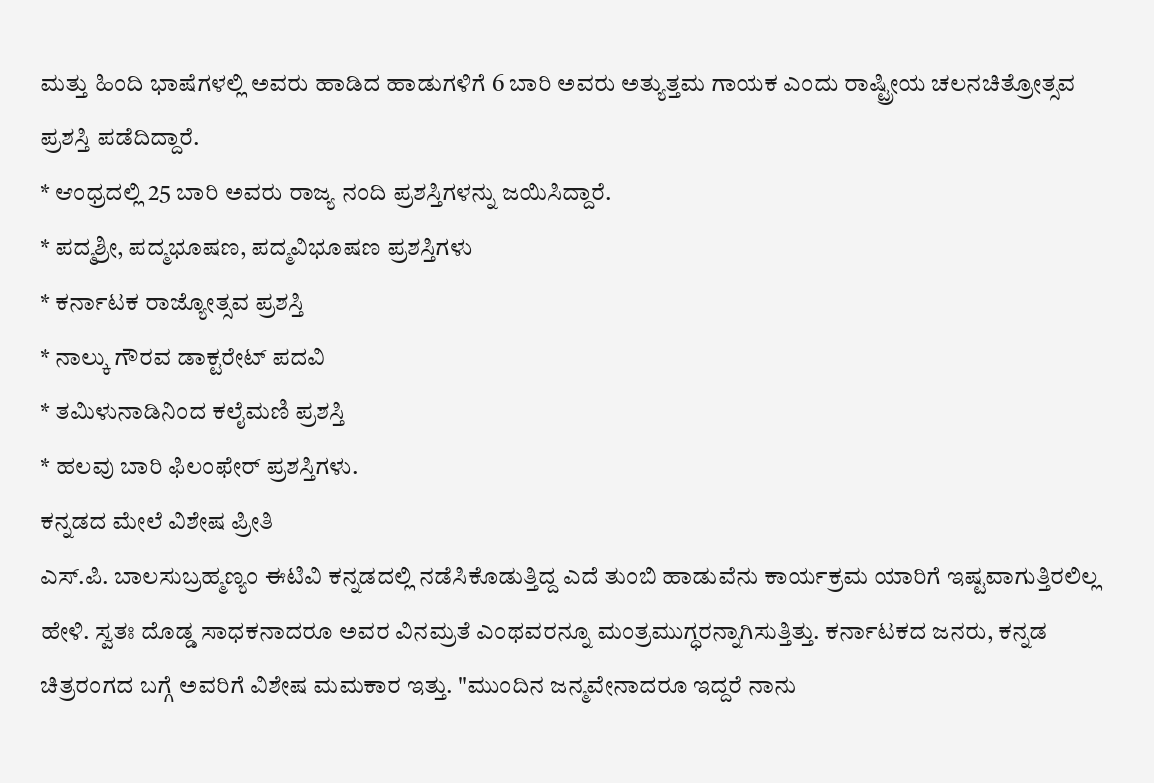ಮತ್ತು ಹಿಂದಿ ಭಾಷೆಗಳಲ್ಲಿ ಅವರು ಹಾಡಿದ ಹಾಡುಗಳಿಗೆ 6 ಬಾರಿ ಅವರು ಅತ್ಯುತ್ತಮ ಗಾಯಕ ಎಂದು ರಾಷ್ಟ್ರೀಯ ಚಲನಚಿತ್ರೋತ್ಸವ ಪ್ರಶಸ್ತಿ ಪಡೆದಿದ್ದಾರೆ.
* ಆಂಧ್ರದಲ್ಲಿ 25 ಬಾರಿ ಅವರು ರಾಜ್ಯ ನಂದಿ ಪ್ರಶಸ್ತಿಗಳನ್ನು ಜಯಿಸಿದ್ದಾರೆ.
* ಪದ್ಮಶ್ರೀ, ಪದ್ಮಭೂಷಣ, ಪದ್ಮವಿಭೂಷಣ ಪ್ರಶಸ್ತಿಗಳು
* ಕರ್ನಾಟಕ ರಾಜ್ಯೋತ್ಸವ ಪ್ರಶಸ್ತಿ
* ನಾಲ್ಕು ಗೌರವ ಡಾಕ್ಟರೇಟ್ ಪದವಿ
* ತಮಿಳುನಾಡಿನಿಂದ ಕಲೈಮಣಿ ಪ್ರಶಸ್ತಿ
* ಹಲವು ಬಾರಿ ಫಿಲಂಫೇರ್ ಪ್ರಶಸ್ತಿಗಳು.
ಕನ್ನಡದ ಮೇಲೆ ವಿಶೇಷ ಪ್ರೀತಿ
ಎಸ್.ಪಿ. ಬಾಲಸುಬ್ರಹ್ಮಣ್ಯಂ ಈಟಿವಿ ಕನ್ನಡದಲ್ಲಿ ನಡೆಸಿಕೊಡುತ್ತಿದ್ದ ಎದೆ ತುಂಬಿ ಹಾಡುವೆನು ಕಾರ್ಯಕ್ರಮ ಯಾರಿಗೆ ಇಷ್ಟವಾಗುತ್ತಿರಲಿಲ್ಲ ಹೇಳಿ. ಸ್ವತಃ ದೊಡ್ಡ ಸಾಧಕನಾದರೂ ಅವರ ವಿನಮ್ರತೆ ಎಂಥವರನ್ನೂ ಮಂತ್ರಮುಗ್ಧರನ್ನಾಗಿಸುತ್ತಿತ್ತು. ಕರ್ನಾಟಕದ ಜನರು, ಕನ್ನಡ ಚಿತ್ರರಂಗದ ಬಗ್ಗೆ ಅವರಿಗೆ ವಿಶೇಷ ಮಮಕಾರ ಇತ್ತು. "ಮುಂದಿನ ಜನ್ಮವೇನಾದರೂ ಇದ್ದರೆ ನಾನು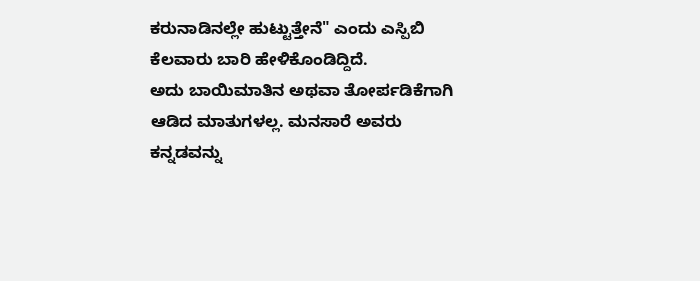ಕರುನಾಡಿನಲ್ಲೇ ಹುಟ್ಟುತ್ತೇನೆ" ಎಂದು ಎಸ್ಪಿಬಿ ಕೆಲವಾರು ಬಾರಿ ಹೇಳಿಕೊಂಡಿದ್ದಿದೆ.
ಅದು ಬಾಯಿಮಾತಿನ ಅಥವಾ ತೋರ್ಪಡಿಕೆಗಾಗಿ ಆಡಿದ ಮಾತುಗಳಲ್ಲ. ಮನಸಾರೆ ಅವರು ಕನ್ನಡವನ್ನು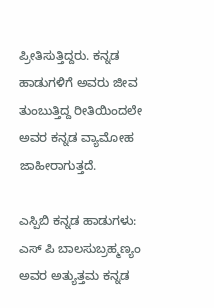ಪ್ರೀತಿಸುತ್ತಿದ್ದರು. ಕನ್ನಡ ಹಾಡುಗಳಿಗೆ ಅವರು ಜೀವ ತುಂಬುತ್ತಿದ್ದ ರೀತಿಯಿಂದಲೇ ಅವರ ಕನ್ನಡ ವ್ಯಾಮೋಹ ಜಾಹೀರಾಗುತ್ತದೆ.

ಎಸ್ಪಿಬಿ ಕನ್ನಡ ಹಾಡುಗಳು:
ಎಸ್ ಪಿ ಬಾಲಸುಬ್ರಹ್ಮಣ್ಯಂ ಅವರ ಅತ್ಯುತ್ತಮ ಕನ್ನಡ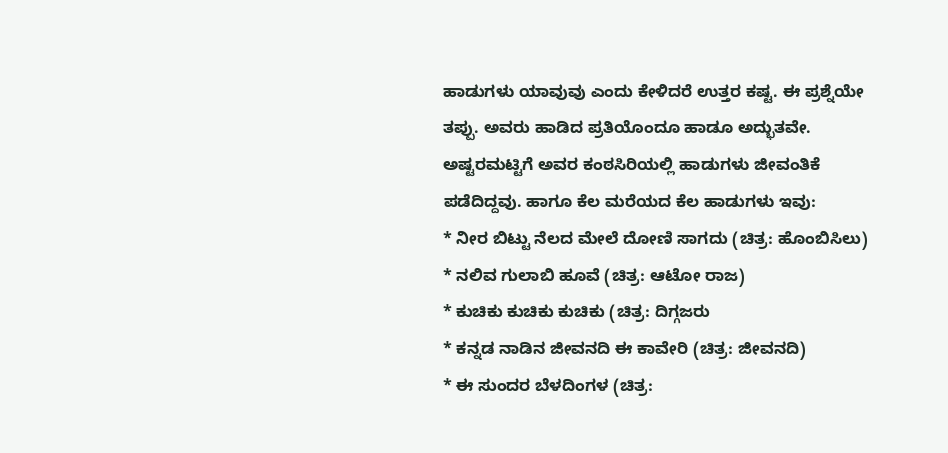ಹಾಡುಗಳು ಯಾವುವು ಎಂದು ಕೇಳಿದರೆ ಉತ್ತರ ಕಷ್ಟ. ಈ ಪ್ರಶ್ನೆಯೇ ತಪ್ಪು. ಅವರು ಹಾಡಿದ ಪ್ರತಿಯೊಂದೂ ಹಾಡೂ ಅದ್ಭುತವೇ. ಅಷ್ಟರಮಟ್ಟಿಗೆ ಅವರ ಕಂಠಸಿರಿಯಲ್ಲಿ ಹಾಡುಗಳು ಜೀವಂತಿಕೆ ಪಡೆದಿದ್ದವು. ಹಾಗೂ ಕೆಲ ಮರೆಯದ ಕೆಲ ಹಾಡುಗಳು ಇವು:
* ನೀರ ಬಿಟ್ಟು ನೆಲದ ಮೇಲೆ ದೋಣಿ ಸಾಗದು (ಚಿತ್ರ: ಹೊಂಬಿಸಿಲು)
* ನಲಿವ ಗುಲಾಬಿ ಹೂವೆ (ಚಿತ್ರ: ಆಟೋ ರಾಜ)
* ಕುಚಿಕು ಕುಚಿಕು ಕುಚಿಕು (ಚಿತ್ರ: ದಿಗ್ಗಜರು
* ಕನ್ನಡ ನಾಡಿನ ಜೀವನದಿ ಈ ಕಾವೇರಿ (ಚಿತ್ರ: ಜೀವನದಿ)
* ಈ ಸುಂದರ ಬೆಳದಿಂಗಳ (ಚಿತ್ರ: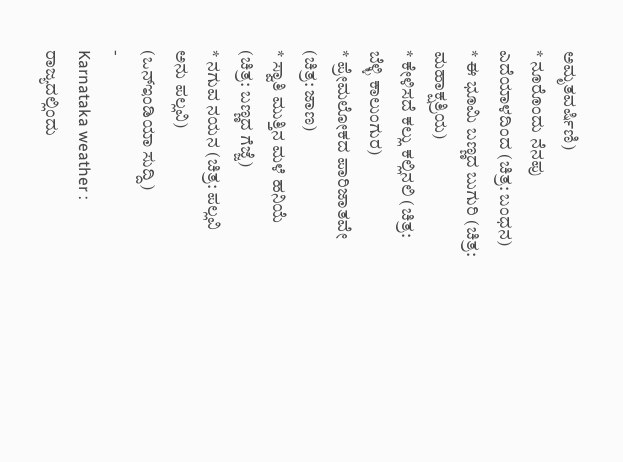ಅಮೃತವರ್ಷಿಣಿ)
* ನೂರೊಂದು ನೆನಪು ಎದೆಯಾಳದಿಂದ (ಚಿತ್ರ: ಬಂಧನ)
* ಈ ಭೂಮಿ ಬಣ್ಣದ ಬುಗುರಿ (ಚಿತ್ರ: ಮಹಾಕ್ಷತ್ರಿಯ)
* ಕೇಳಿಸದೆ ಕಲ್ಲು ಕಲ್ಲಿನಲಿ (ಚಿತ್ರ: ಬೆಳ್ಳಿ ಕಾಲುಂಗುರ)
* ಪ್ರೇಮಲೋಕದ ಪಾರಿಜಾತವೇ (ಚಿತ್ರ: ಜಾಣ)
* ಸ್ವಾತಿ ಮುತ್ತಿನ ಮಳೆ ಹನಿಯೆ (ಚಿತ್ರ: ಬಣ್ಣದ ಗೆಜ್ಜೆ)
* ನಗುವ ನಯನ (ಚಿತ್ರ: ಪಲ್ಲವಿ ಅನು ಪಲ್ಲವಿ)
(ಒನ್ಇಂಡಿಯಾ ಸುದ್ದಿ)
-
Karnataka weather : ರಾಜ್ಯದಲ್ಲಿಂದು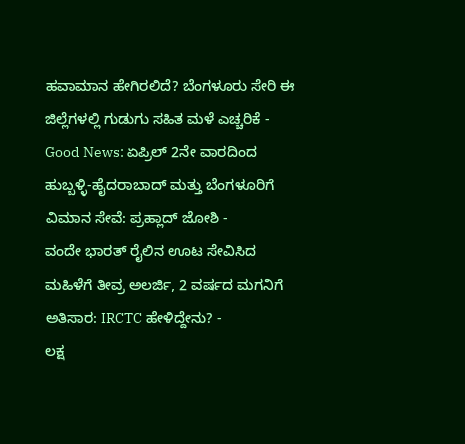ಹವಾಮಾನ ಹೇಗಿರಲಿದೆ? ಬೆಂಗಳೂರು ಸೇರಿ ಈ ಜಿಲ್ಲೆಗಳಲ್ಲಿ ಗುಡುಗು ಸಹಿತ ಮಳೆ ಎಚ್ಚರಿಕೆ -
Good News: ಏಪ್ರಿಲ್ 2ನೇ ವಾರದಿಂದ ಹುಬ್ಬಳ್ಳಿ-ಹೈದರಾಬಾದ್ ಮತ್ತು ಬೆಂಗಳೂರಿಗೆ ವಿಮಾನ ಸೇವೆ: ಪ್ರಹ್ಲಾದ್ ಜೋಶಿ -
ವಂದೇ ಭಾರತ್ ರೈಲಿನ ಊಟ ಸೇವಿಸಿದ ಮಹಿಳೆಗೆ ತೀವ್ರ ಅಲರ್ಜಿ, 2 ವರ್ಷದ ಮಗನಿಗೆ ಅತಿಸಾರ: IRCTC ಹೇಳಿದ್ದೇನು? -
ಲಕ್ಷ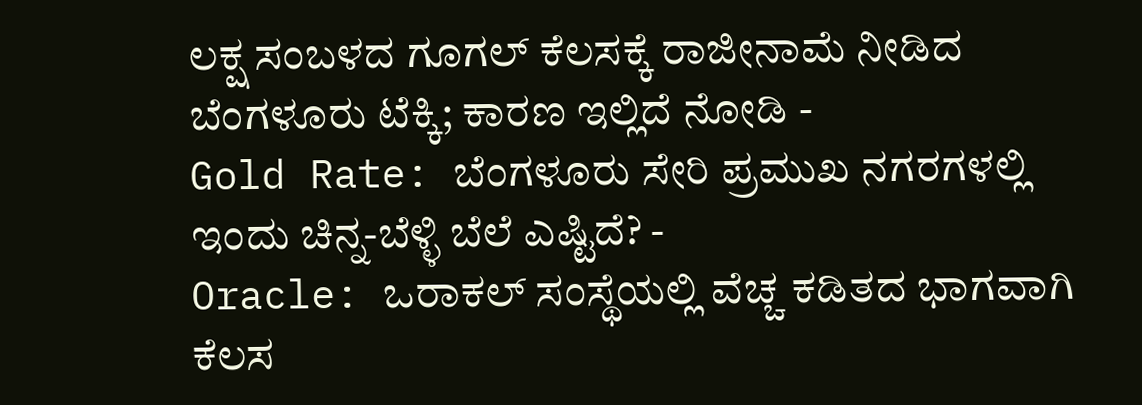ಲಕ್ಷ ಸಂಬಳದ ಗೂಗಲ್ ಕೆಲಸಕ್ಕೆ ರಾಜೀನಾಮೆ ನೀಡಿದ ಬೆಂಗಳೂರು ಟೆಕ್ಕಿ; ಕಾರಣ ಇಲ್ಲಿದೆ ನೋಡಿ -
Gold Rate: ಬೆಂಗಳೂರು ಸೇರಿ ಪ್ರಮುಖ ನಗರಗಳಲ್ಲಿ ಇಂದು ಚಿನ್ನ-ಬೆಳ್ಳಿ ಬೆಲೆ ಎಷ್ಟಿದೆ? -
Oracle: ಒರಾಕಲ್ ಸಂಸ್ಥೆಯಲ್ಲಿ ವೆಚ್ಚ ಕಡಿತದ ಭಾಗವಾಗಿ ಕೆಲಸ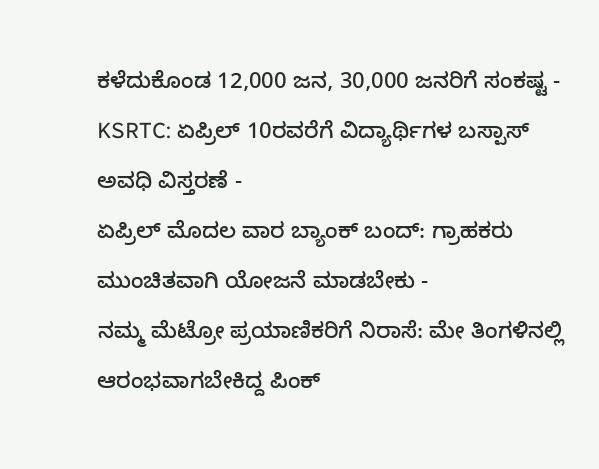ಕಳೆದುಕೊಂಡ 12,000 ಜನ, 30,000 ಜನರಿಗೆ ಸಂಕಷ್ಟ -
KSRTC: ಏಪ್ರಿಲ್ 10ರವರೆಗೆ ವಿದ್ಯಾರ್ಥಿಗಳ ಬಸ್ಪಾಸ್ ಅವಧಿ ವಿಸ್ತರಣೆ -
ಏಪ್ರಿಲ್ ಮೊದಲ ವಾರ ಬ್ಯಾಂಕ್ ಬಂದ್: ಗ್ರಾಹಕರು ಮುಂಚಿತವಾಗಿ ಯೋಜನೆ ಮಾಡಬೇಕು -
ನಮ್ಮ ಮೆಟ್ರೋ ಪ್ರಯಾಣಿಕರಿಗೆ ನಿರಾಸೆ: ಮೇ ತಿಂಗಳಿನಲ್ಲಿ ಆರಂಭವಾಗಬೇಕಿದ್ದ ಪಿಂಕ್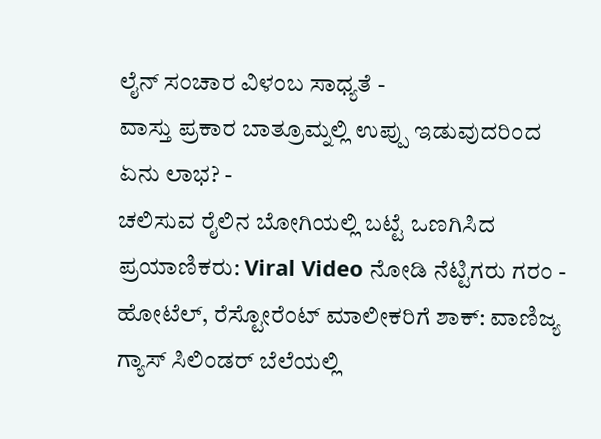ಲೈನ್ ಸಂಚಾರ ವಿಳಂಬ ಸಾಧ್ಯತೆ -
ವಾಸ್ತು ಪ್ರಕಾರ ಬಾತ್ರೂಮ್ನಲ್ಲಿ ಉಪ್ಪು ಇಡುವುದರಿಂದ ಏನು ಲಾಭ? -
ಚಲಿಸುವ ರೈಲಿನ ಬೋಗಿಯಲ್ಲಿ ಬಟ್ಟೆ ಒಣಗಿಸಿದ ಪ್ರಯಾಣಿಕರು: Viral Video ನೋಡಿ ನೆಟ್ಟಿಗರು ಗರಂ -
ಹೋಟೆಲ್, ರೆಸ್ಟೋರೆಂಟ್ ಮಾಲೀಕರಿಗೆ ಶಾಕ್: ವಾಣಿಜ್ಯ ಗ್ಯಾಸ್ ಸಿಲಿಂಡರ್ ಬೆಲೆಯಲ್ಲಿ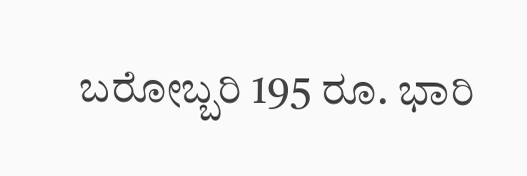ಬರೋಬ್ಬರಿ 195 ರೂ. ಭಾರಿ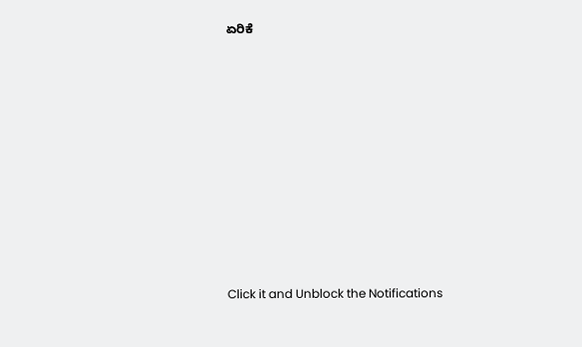ಏರಿಕೆ












Click it and Unblock the Notifications